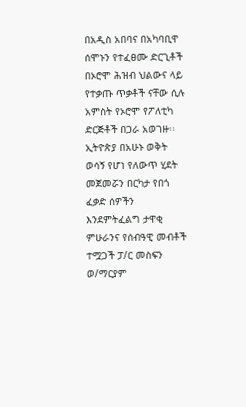በአዲስ አበባና በአካባቢዋ ሰሞኑን የተፈፀሙ ድርጊቶች በኦሮሞ ሕዝብ ህልውና ላይ የተቃጡ ጥቃቶች ናቸው ሲሉ አምስት የኦሮሞ የፖለቲካ ድርጅቶች በጋራ አወገዙ፡፡
ኢትዮጵያ በአሁኑ ወቅት ወሳኝ የሆነ የለውጥ ሂደት መጀመሯን በርካታ የበጎ ፈቃድ ሰዎችን እንደምትፈልግ ታዋቂ ምሁራንና የሰብዓዊ መብቶች ተሟጋች ፓ/ር መስፍን ወ/ማርያም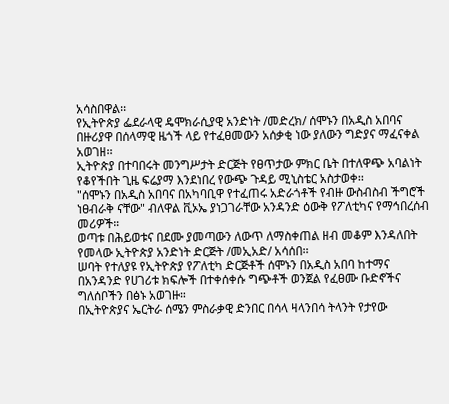አሳስበዋል፡፡
የኢትዮጵያ ፌደራላዊ ዴሞክራሲያዊ አንድነት /መድረክ/ ሰሞኑን በአዲስ አበባና በዙሪያዋ በሰላማዊ ዜጎች ላይ የተፈፀመውን አሰቃቂ ነው ያለውን ግድያና ማፈናቀል አወገዘ፡፡
ኢትዮጵያ በተባበሩት መንግሥታት ድርጅት የፀጥታው ምክር ቤት በተለዋጭ አባልነት የቆየችበት ጊዜ ፍሬያማ እንደነበረ የውጭ ጉዳይ ሚኒስቴር አስታወቀ፡፡
"ሰሞኑን በአዲስ አበባና በአካባቢዋ የተፈጠሩ አድራጎቶች የብዙ ውስብስብ ችግሮች ነፀብራቅ ናቸው" ብለዋል ቪኦኤ ያነጋገራቸው አንዳንድ ዕውቅ የፖለቲካና የማኅበረሰብ መሪዎች።
ወጣቱ በሕይወቱና በደሙ ያመጣውን ለውጥ ለማስቀጠል ዘብ መቆም እንዳለበት የመላው ኢትዮጵያ አንድነት ድርጅት /መኢአድ/ አሳሰበ፡፡
ሠባት የተለያዩ የኢትዮጵያ የፖለቲካ ድርጅቶች ሰሞኑን በአዲስ አበባ ከተማና በአንዳንድ የሀገሪቱ ክፍሎች በተቀሰቀሱ ግጭቶች ወንጀል የፈፀሙ ቡድኖችና ግለሰቦችን በፅኑ አወገዙ።
በኢትዮጵያና ኤርትራ ሰሜን ምስራቃዊ ድንበር በሳላ ዛላንበሳ ትላንት የታየው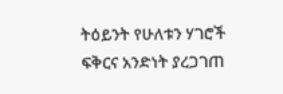ትዕይንት የሁለቱን ሃገሮች ፍቅርና አንድነት ያረጋገጠ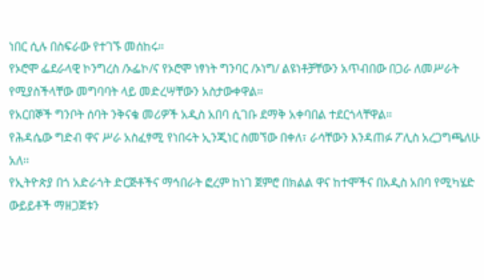ነበር ሲሉ በስፍራው የተገኙ መሰከሩ።
የኦሮሞ ፌደራላዊ ኮንግረስ /ኦፌኮ/ና የኦሮሞ ነፃነት ግንባር /ኦነግ/ ልዩነቶቻቸውን አጥብበው በጋራ ለመሥራት የሚያስችላቸው መግባባት ላይ መድረሣቸውን አስታውቀዋል።
የአርበኞች ግንቦት ሰባት ንቅናቄ መሪዎች አዲስ አበባ ሲገቡ ደማቅ አቀባበል ተደርጎላቸዋል።
የሕዳሴው ግድብ ዋና ሥራ አስፈፃሚ የነበሩት ኢንጂነር ስመኘው በቀለ፣ ራሳቸውን እንዳጠፉ ፖሊስ አረጋግጫለሁ አለ፡፡
የኢትዮጵያ በጎ አድራጎት ድርጅቶችና ማኅበራት ፎረም ከነገ ጀምሮ በክልል ዋና ከተሞችና በአዲስ አበባ የሚካሄድ ውይይቶች ማዘጋጀቱን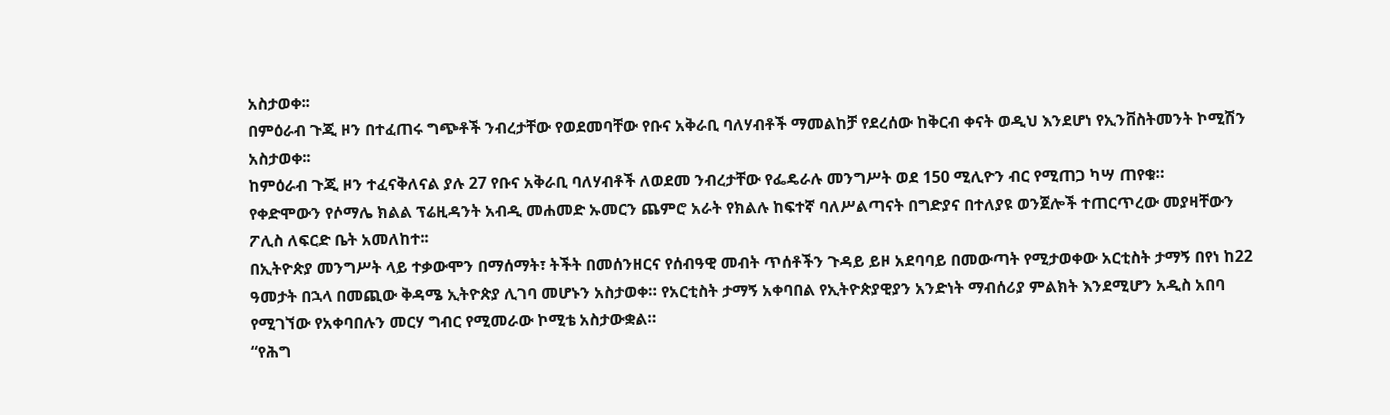አስታወቀ፡፡
በምዕራብ ጉጂ ዞን በተፈጠሩ ግጭቶች ንብረታቸው የወደመባቸው የቡና አቅራቢ ባለሃብቶች ማመልከቻ የደረሰው ከቅርብ ቀናት ወዲህ እንደሆነ የኢንቨስትመንት ኮሚሽን አስታወቀ፡፡
ከምዕራብ ጉጂ ዞን ተፈናቅለናል ያሉ 27 የቡና አቅራቢ ባለሃብቶች ለወደመ ንብረታቸው የፌዴራሉ መንግሥት ወደ 150 ሚሊዮን ብር የሚጠጋ ካሣ ጠየቁ።
የቀድሞውን የሶማሌ ክልል ፕሬዚዳንት አብዲ መሐመድ ኡመርን ጨምሮ አራት የክልሉ ከፍተኛ ባለሥልጣናት በግድያና በተለያዩ ወንጀሎች ተጠርጥረው መያዛቸውን ፖሊስ ለፍርድ ቤት አመለከተ፡፡
በኢትዮጵያ መንግሥት ላይ ተቃውሞን በማሰማት፣ ትችት በመሰንዘርና የሰብዓዊ መብት ጥሰቶችን ጉዳይ ይዞ አደባባይ በመውጣት የሚታወቀው አርቲስት ታማኝ በየነ ከ22 ዓመታት በኋላ በመጪው ቅዳሜ ኢትዮጵያ ሊገባ መሆኑን አስታወቀ። የአርቲስት ታማኝ አቀባበል የኢትዮጵያዊያን አንድነት ማብሰሪያ ምልክት እንደሚሆን አዲስ አበባ የሚገኘው የአቀባበሉን መርሃ ግብር የሚመራው ኮሚቴ አስታውቋል።
“የሕግ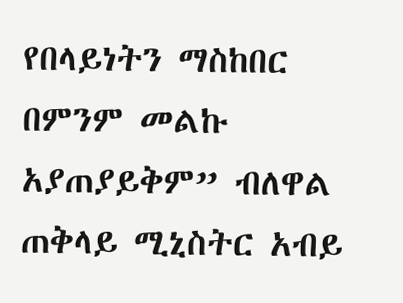የበላይነትን ማስከበር በምንም መልኩ አያጠያይቅም” ብለዋል ጠቅላይ ሚኒስትር አብይ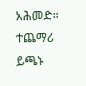አሕመድ።
ተጨማሪ ይጫኑ